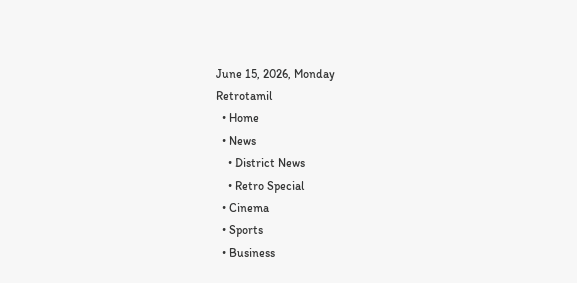June 15, 2026, Monday
Retrotamil
  • Home
  • News
    • District News
    • Retro Special
  • Cinema
  • Sports
  • Business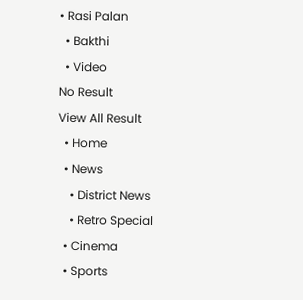• Rasi Palan
  • Bakthi
  • Video
No Result
View All Result
  • Home
  • News
    • District News
    • Retro Special
  • Cinema
  • Sports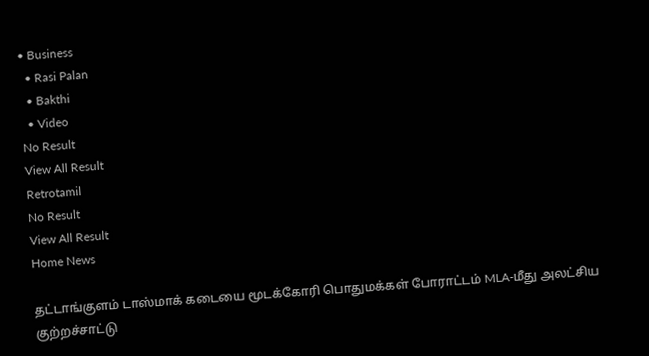• Business
  • Rasi Palan
  • Bakthi
  • Video
No Result
View All Result
Retrotamil
No Result
View All Result
Home News

தட்டாங்குளம் டாஸ்மாக் கடையை மூடக்கோரி பொதுமக்கள் போராட்டம் MLA-மீது அலட்சிய குற்றச்சாட்டு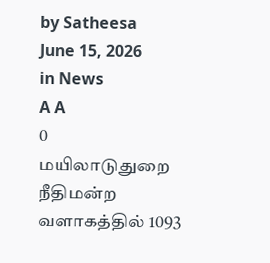by Satheesa
June 15, 2026
in News
A A
0
மயிலாடுதுறை நீதிமன்ற வளாகத்தில் 1093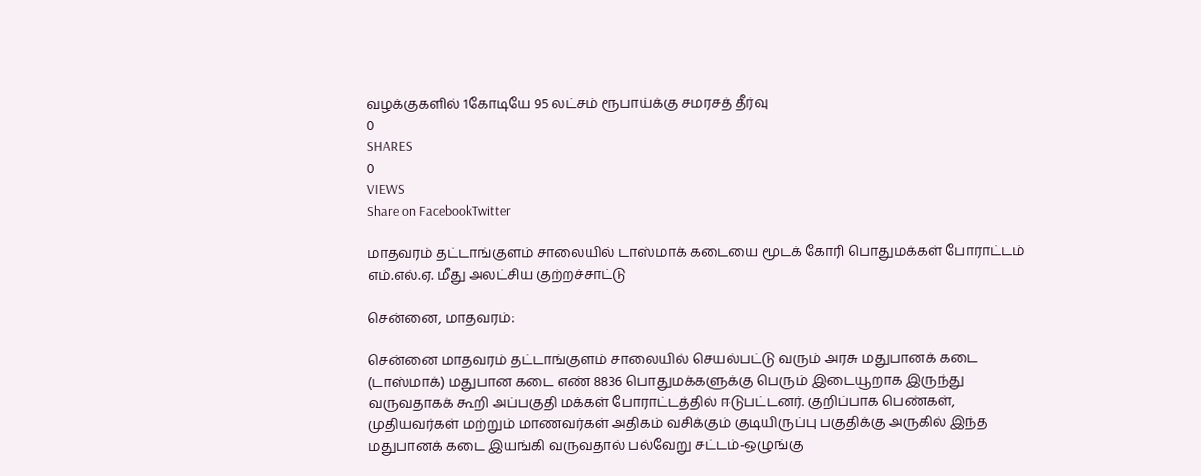வழக்குகளில் 1கோடியே 95 லட்சம் ரூபாய்க்கு சமரசத் தீர்வு
0
SHARES
0
VIEWS
Share on FacebookTwitter

மாதவரம் தட்டாங்குளம் சாலையில் டாஸ்மாக் கடையை மூடக் கோரி பொதுமக்கள் போராட்டம் எம்.எல்.ஏ. மீது அலட்சிய குற்றச்சாட்டு

சென்னை, மாதவரம்:

சென்னை மாதவரம் தட்டாங்குளம் சாலையில் செயல்பட்டு வரும் அரசு மதுபானக் கடை (டாஸ்மாக்) மதுபான கடை எண் 8836 பொதுமக்களுக்கு பெரும் இடையூறாக இருந்து வருவதாகக் கூறி அப்பகுதி மக்கள் போராட்டத்தில் ஈடுபட்டனர். குறிப்பாக பெண்கள், முதியவர்கள் மற்றும் மாணவர்கள் அதிகம் வசிக்கும் குடியிருப்பு பகுதிக்கு அருகில் இந்த மதுபானக் கடை இயங்கி வருவதால் பல்வேறு சட்டம்-ஒழுங்கு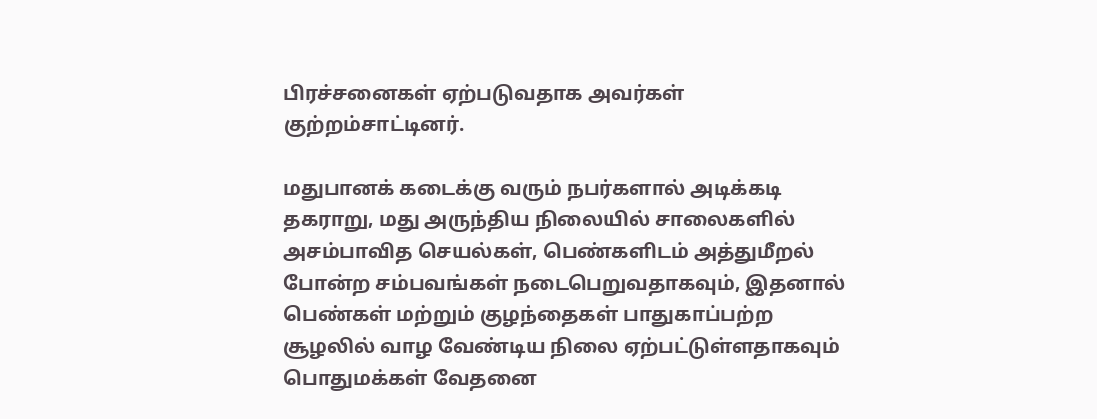பிரச்சனைகள் ஏற்படுவதாக அவர்கள் குற்றம்சாட்டினர்.

மதுபானக் கடைக்கு வரும் நபர்களால் அடிக்கடி தகராறு, மது அருந்திய நிலையில் சாலைகளில் அசம்பாவித செயல்கள், பெண்களிடம் அத்துமீறல் போன்ற சம்பவங்கள் நடைபெறுவதாகவும், இதனால் பெண்கள் மற்றும் குழந்தைகள் பாதுகாப்பற்ற சூழலில் வாழ வேண்டிய நிலை ஏற்பட்டுள்ளதாகவும் பொதுமக்கள் வேதனை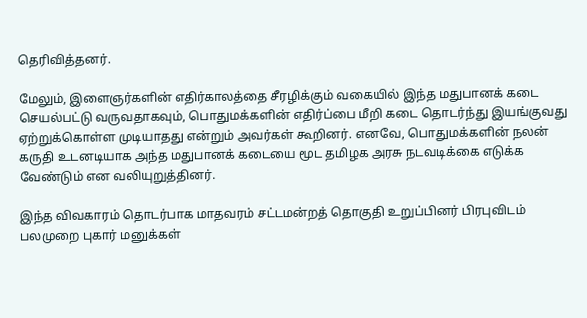தெரிவித்தனர்.

மேலும், இளைஞர்களின் எதிர்காலத்தை சீரழிக்கும் வகையில் இந்த மதுபானக் கடை செயல்பட்டு வருவதாகவும், பொதுமக்களின் எதிர்ப்பை மீறி கடை தொடர்ந்து இயங்குவது ஏற்றுக்கொள்ள முடியாதது என்றும் அவர்கள் கூறினர். எனவே, பொதுமக்களின் நலன் கருதி உடனடியாக அந்த மதுபானக் கடையை மூட தமிழக அரசு நடவடிக்கை எடுக்க வேண்டும் என வலியுறுத்தினர்.

இந்த விவகாரம் தொடர்பாக மாதவரம் சட்டமன்றத் தொகுதி உறுப்பினர் பிரபுவிடம் பலமுறை புகார் மனுக்கள்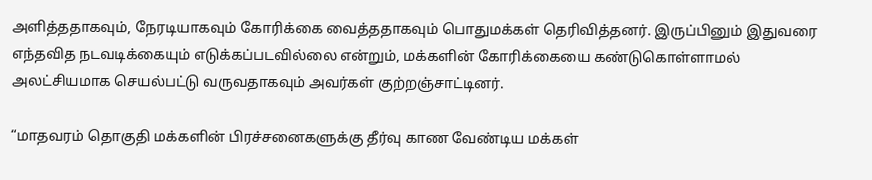அளித்ததாகவும், நேரடியாகவும் கோரிக்கை வைத்ததாகவும் பொதுமக்கள் தெரிவித்தனர். இருப்பினும் இதுவரை எந்தவித நடவடிக்கையும் எடுக்கப்படவில்லை என்றும், மக்களின் கோரிக்கையை கண்டுகொள்ளாமல் அலட்சியமாக செயல்பட்டு வருவதாகவும் அவர்கள் குற்றஞ்சாட்டினர்.

“மாதவரம் தொகுதி மக்களின் பிரச்சனைகளுக்கு தீர்வு காண வேண்டிய மக்கள்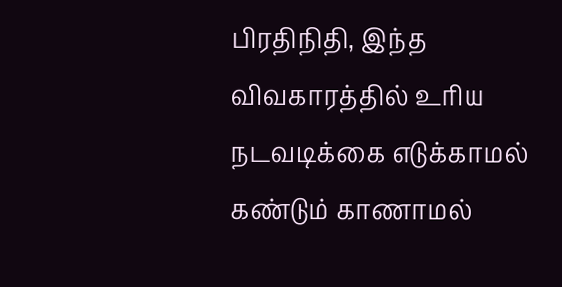பிரதிநிதி, இந்த விவகாரத்தில் உரிய நடவடிக்கை எடுக்காமல் கண்டும் காணாமல்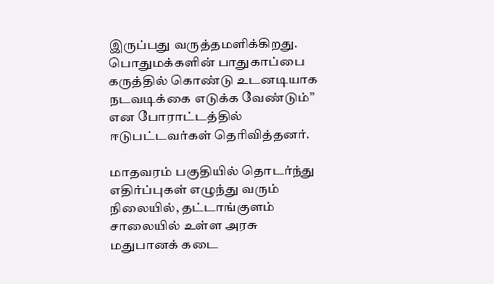இருப்பது வருத்தமளிக்கிறது. பொதுமக்களின் பாதுகாப்பை கருத்தில் கொண்டு உடனடியாக நடவடிக்கை எடுக்க வேண்டும்” என போராட்டத்தில் ஈடுபட்டவர்கள் தெரிவித்தனர்.

மாதவரம் பகுதியில் தொடர்ந்து எதிர்ப்புகள் எழுந்து வரும் நிலையில், தட்டாங்குளம் சாலையில் உள்ள அரசு மதுபானக் கடை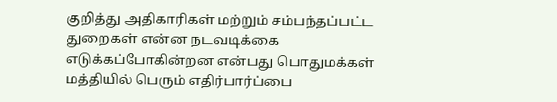குறித்து அதிகாரிகள் மற்றும் சம்பந்தப்பட்ட துறைகள் என்ன நடவடிக்கை எடுக்கப்போகின்றன என்பது பொதுமக்கள் மத்தியில் பெரும் எதிர்பார்ப்பை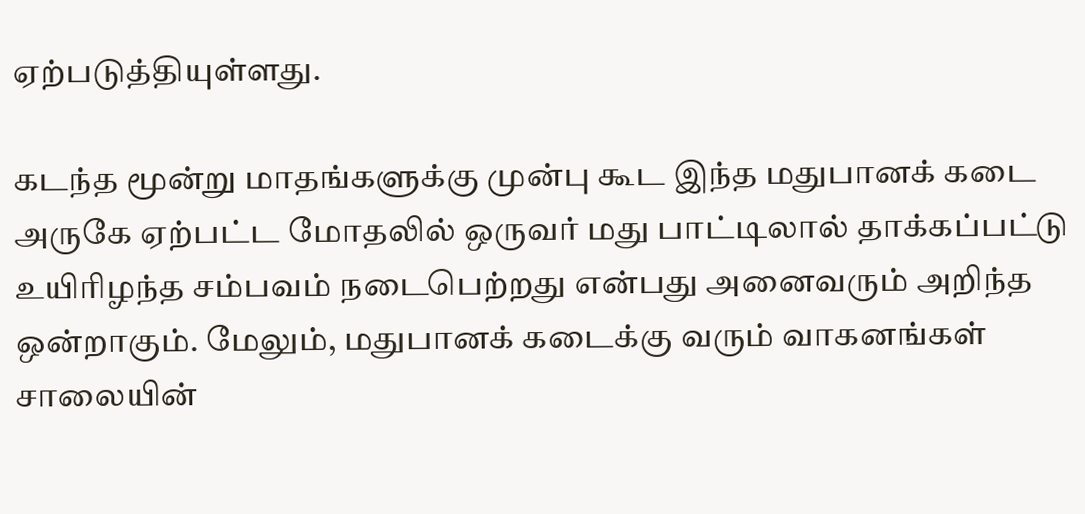ஏற்படுத்தியுள்ளது.

கடந்த மூன்று மாதங்களுக்கு முன்பு கூட இந்த மதுபானக் கடை அருகே ஏற்பட்ட மோதலில் ஒருவர் மது பாட்டிலால் தாக்கப்பட்டு உயிரிழந்த சம்பவம் நடைபெற்றது என்பது அனைவரும் அறிந்த ஒன்றாகும். மேலும், மதுபானக் கடைக்கு வரும் வாகனங்கள் சாலையின்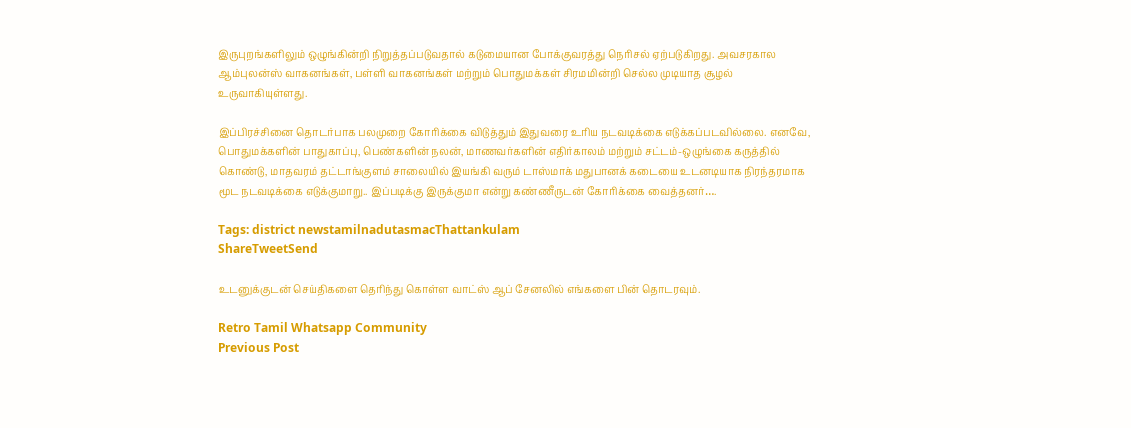இருபுறங்களிலும் ஒழுங்கின்றி நிறுத்தப்படுவதால் கடுமையான போக்குவரத்து நெரிசல் ஏற்படுகிறது. அவசரகால ஆம்புலன்ஸ் வாகனங்கள், பள்ளி வாகனங்கள் மற்றும் பொதுமக்கள் சிரமமின்றி செல்ல முடியாத சூழல் உருவாகியுள்ளது.

இப்பிரச்சினை தொடர்பாக பலமுறை கோரிக்கை விடுத்தும் இதுவரை உரிய நடவடிக்கை எடுக்கப்படவில்லை. எனவே, பொதுமக்களின் பாதுகாப்பு, பெண்களின் நலன், மாணவர்களின் எதிர்காலம் மற்றும் சட்டம்-ஒழுங்கை கருத்தில் கொண்டு, மாதவரம் தட்டாங்குளம் சாலையில் இயங்கி வரும் டாஸ்மாக் மதுபானக் கடையை உடனடியாக நிரந்தரமாக மூட நடவடிக்கை எடுக்குமாறு.. இப்படிக்கு இருக்குமா என்று கண்ணீருடன் கோரிக்கை வைத்தனர்….

Tags: district newstamilnadutasmacThattankulam
ShareTweetSend

உடனுக்குடன் செய்திகளை தெரிந்து கொள்ள வாட்ஸ் ஆப் சேனலில் எங்களை பின் தொடரவும்.

Retro Tamil Whatsapp Community
Previous Post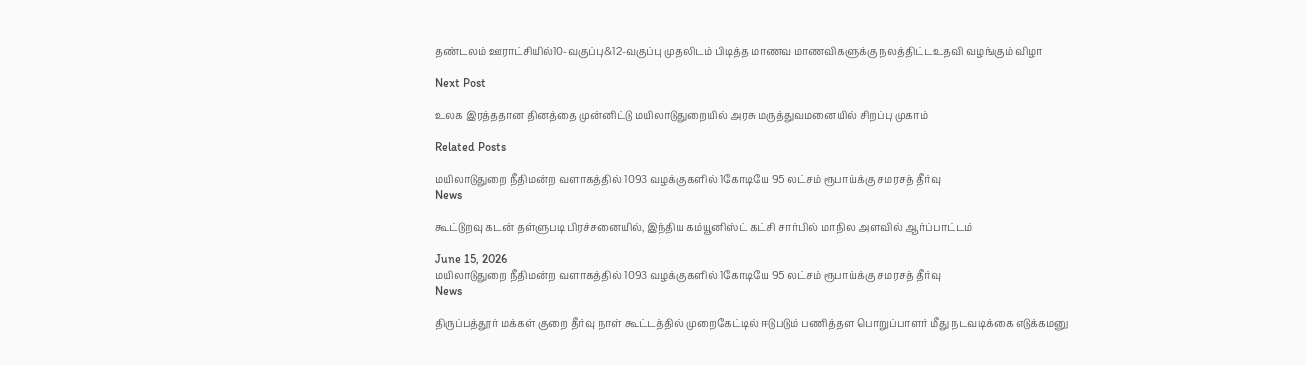தண்டலம் ஊராட்சியில்10-வகுப்பு&12-வகுப்பு முதலிடம் பிடித்த மாணவ மாணவிகளுக்கு நலத்திட்டஉதவி வழங்கும் விழா

Next Post

உலக இரத்ததான தினத்தை முன்னிட்டு மயிலாடுதுறையில் அரசு மருத்துவமனையில் சிறப்பு முகாம்

Related Posts

மயிலாடுதுறை நீதிமன்ற வளாகத்தில் 1093 வழக்குகளில் 1கோடியே 95 லட்சம் ரூபாய்க்கு சமரசத் தீர்வு
News

கூட்டுறவு கடன் தள்ளுபடி பிரச்சனையில், இந்திய கம்யூனிஸ்ட் கட்சி சார்பில் மாநில அளவில் ஆர்ப்பாட்டம்

June 15, 2026
மயிலாடுதுறை நீதிமன்ற வளாகத்தில் 1093 வழக்குகளில் 1கோடியே 95 லட்சம் ரூபாய்க்கு சமரசத் தீர்வு
News

திருப்பத்தூர் மக்கள் குறை தீர்வு நாள் கூட்டத்தில் முறைகேட்டில் ஈடுபடும் பணித்தள பொறுப்பாளர் மீது நடவடிக்கை எடுக்கமனு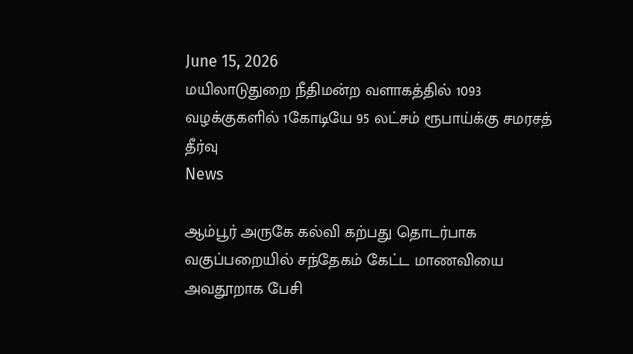June 15, 2026
மயிலாடுதுறை நீதிமன்ற வளாகத்தில் 1093 வழக்குகளில் 1கோடியே 95 லட்சம் ரூபாய்க்கு சமரசத் தீர்வு
News

ஆம்பூர் அருகே கல்வி கற்பது தொடர்பாக வகுப்பறையில் சந்தேகம் கேட்ட மாணவியை அவதூறாக பேசி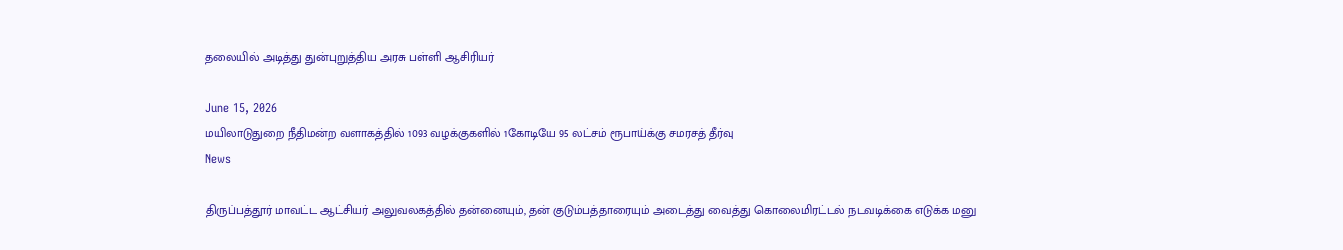தலையில் அடித்து துன்புறுத்திய அரசு பள்ளி ஆசிரியர்

June 15, 2026
மயிலாடுதுறை நீதிமன்ற வளாகத்தில் 1093 வழக்குகளில் 1கோடியே 95 லட்சம் ரூபாய்க்கு சமரசத் தீர்வு
News

திருப்பத்தூர் மாவட்ட ஆட்சியர் அலுவலகத்தில் தன்னையும், தன் குடும்பத்தாரையும் அடைத்து வைத்து கொலைமிரட்டல் நடவடிக்கை எடுக்க மனு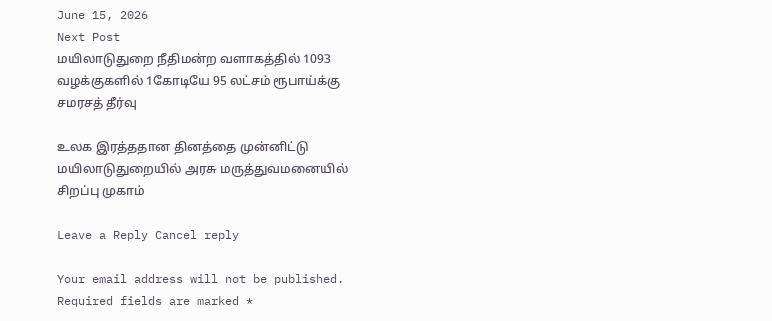June 15, 2026
Next Post
மயிலாடுதுறை நீதிமன்ற வளாகத்தில் 1093 வழக்குகளில் 1கோடியே 95 லட்சம் ரூபாய்க்கு சமரசத் தீர்வு

உலக இரத்ததான தினத்தை முன்னிட்டு மயிலாடுதுறையில் அரசு மருத்துவமனையில் சிறப்பு முகாம்

Leave a Reply Cancel reply

Your email address will not be published. Required fields are marked *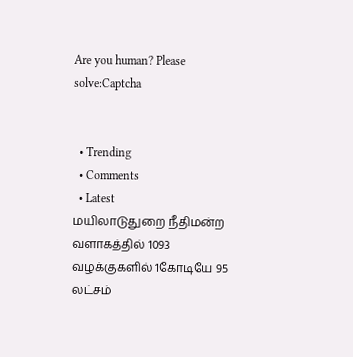Are you human? Please solve:Captcha


  • Trending
  • Comments
  • Latest
மயிலாடுதுறை நீதிமன்ற வளாகத்தில் 1093 வழக்குகளில் 1கோடியே 95 லட்சம்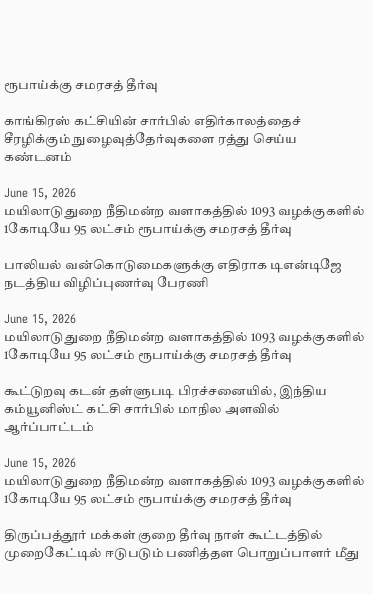ரூபாய்க்கு சமரசத் தீர்வு

காங்கிரஸ் கட்சியின் சார்பில் எதிர்காலத்தைச் சீரழிக்கும் நுழைவுத்தேர்வுகளை ரத்து செய்ய கண்டனம்‌

June 15, 2026
மயிலாடுதுறை நீதிமன்ற வளாகத்தில் 1093 வழக்குகளில் 1கோடியே 95 லட்சம் ரூபாய்க்கு சமரசத் தீர்வு

பாலியல் வன்கொடுமைகளுக்கு எதிராக டிஎன்டிஜே நடத்திய விழிப்புணர்வு பேரணி

June 15, 2026
மயிலாடுதுறை நீதிமன்ற வளாகத்தில் 1093 வழக்குகளில் 1கோடியே 95 லட்சம் ரூபாய்க்கு சமரசத் தீர்வு

கூட்டுறவு கடன் தள்ளுபடி பிரச்சனையில், இந்திய கம்யூனிஸ்ட் கட்சி சார்பில் மாநில அளவில் ஆர்ப்பாட்டம்

June 15, 2026
மயிலாடுதுறை நீதிமன்ற வளாகத்தில் 1093 வழக்குகளில் 1கோடியே 95 லட்சம் ரூபாய்க்கு சமரசத் தீர்வு

திருப்பத்தூர் மக்கள் குறை தீர்வு நாள் கூட்டத்தில் முறைகேட்டில் ஈடுபடும் பணித்தள பொறுப்பாளர் மீது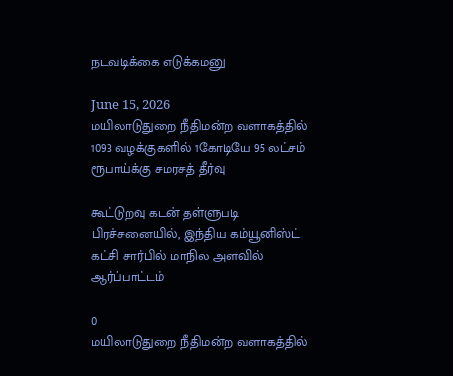நடவடிக்கை எடுக்கமனு

June 15, 2026
மயிலாடுதுறை நீதிமன்ற வளாகத்தில் 1093 வழக்குகளில் 1கோடியே 95 லட்சம் ரூபாய்க்கு சமரசத் தீர்வு

கூட்டுறவு கடன் தள்ளுபடி பிரச்சனையில், இந்திய கம்யூனிஸ்ட் கட்சி சார்பில் மாநில அளவில் ஆர்ப்பாட்டம்

0
மயிலாடுதுறை நீதிமன்ற வளாகத்தில்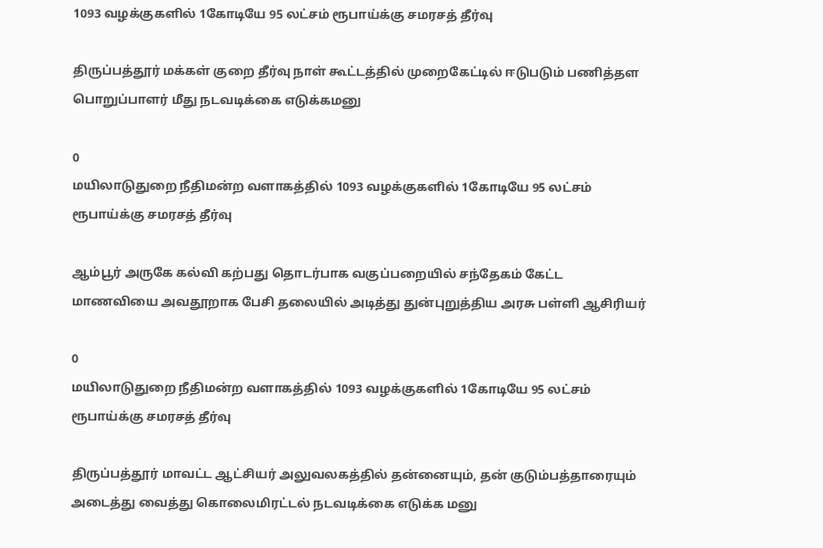1093 வழக்குகளில் 1கோடியே 95 லட்சம் ரூபாய்க்கு சமரசத் தீர்வு

திருப்பத்தூர் மக்கள் குறை தீர்வு நாள் கூட்டத்தில் முறைகேட்டில் ஈடுபடும் பணித்தள பொறுப்பாளர் மீது நடவடிக்கை எடுக்கமனு

0
மயிலாடுதுறை நீதிமன்ற வளாகத்தில் 1093 வழக்குகளில் 1கோடியே 95 லட்சம் ரூபாய்க்கு சமரசத் தீர்வு

ஆம்பூர் அருகே கல்வி கற்பது தொடர்பாக வகுப்பறையில் சந்தேகம் கேட்ட மாணவியை அவதூறாக பேசி தலையில் அடித்து துன்புறுத்திய அரசு பள்ளி ஆசிரியர்

0
மயிலாடுதுறை நீதிமன்ற வளாகத்தில் 1093 வழக்குகளில் 1கோடியே 95 லட்சம் ரூபாய்க்கு சமரசத் தீர்வு

திருப்பத்தூர் மாவட்ட ஆட்சியர் அலுவலகத்தில் தன்னையும், தன் குடும்பத்தாரையும் அடைத்து வைத்து கொலைமிரட்டல் நடவடிக்கை எடுக்க மனு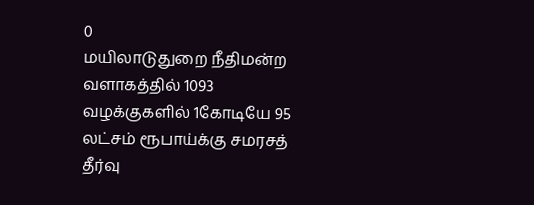0
மயிலாடுதுறை நீதிமன்ற வளாகத்தில் 1093 வழக்குகளில் 1கோடியே 95 லட்சம் ரூபாய்க்கு சமரசத் தீர்வு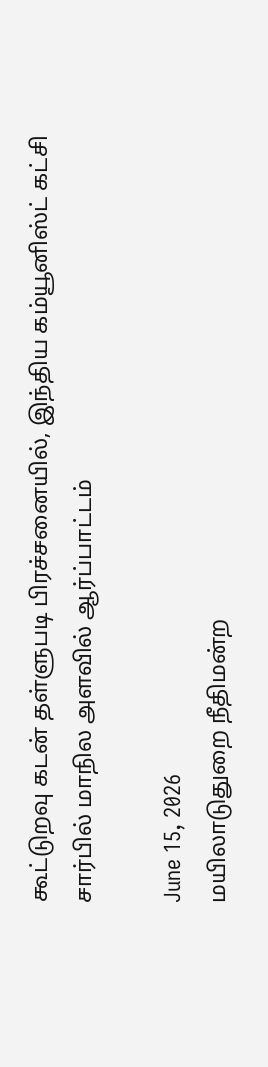கூட்டுறவு கடன் தள்ளுபடி பிரச்சனையில், இந்திய கம்யூனிஸ்ட் கட்சி சார்பில் மாநில அளவில் ஆர்ப்பாட்டம்

June 15, 2026
மயிலாடுதுறை நீதிமன்ற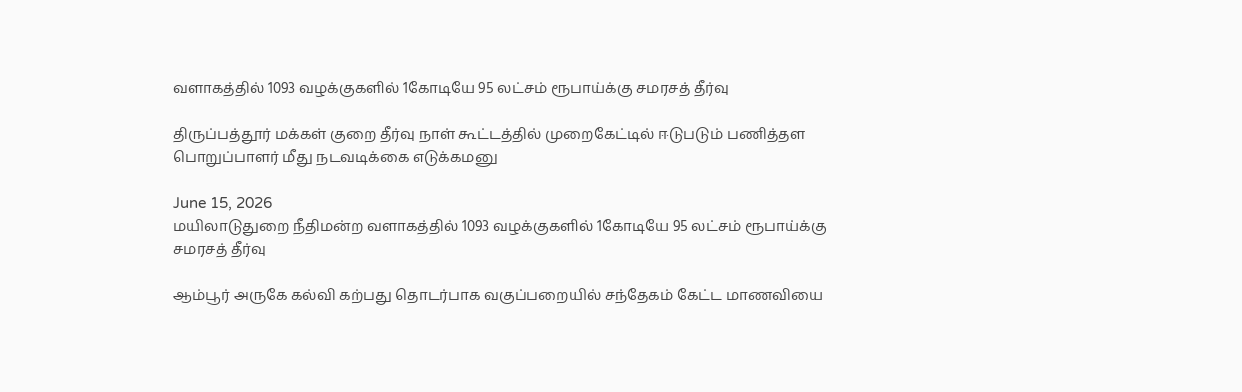வளாகத்தில் 1093 வழக்குகளில் 1கோடியே 95 லட்சம் ரூபாய்க்கு சமரசத் தீர்வு

திருப்பத்தூர் மக்கள் குறை தீர்வு நாள் கூட்டத்தில் முறைகேட்டில் ஈடுபடும் பணித்தள பொறுப்பாளர் மீது நடவடிக்கை எடுக்கமனு

June 15, 2026
மயிலாடுதுறை நீதிமன்ற வளாகத்தில் 1093 வழக்குகளில் 1கோடியே 95 லட்சம் ரூபாய்க்கு சமரசத் தீர்வு

ஆம்பூர் அருகே கல்வி கற்பது தொடர்பாக வகுப்பறையில் சந்தேகம் கேட்ட மாணவியை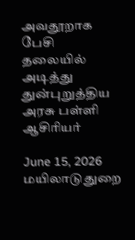அவதூறாக பேசி தலையில் அடித்து துன்புறுத்திய அரசு பள்ளி ஆசிரியர்

June 15, 2026
மயிலாடுதுறை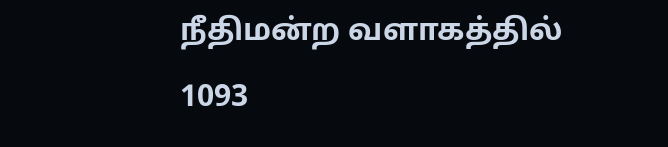நீதிமன்ற வளாகத்தில் 1093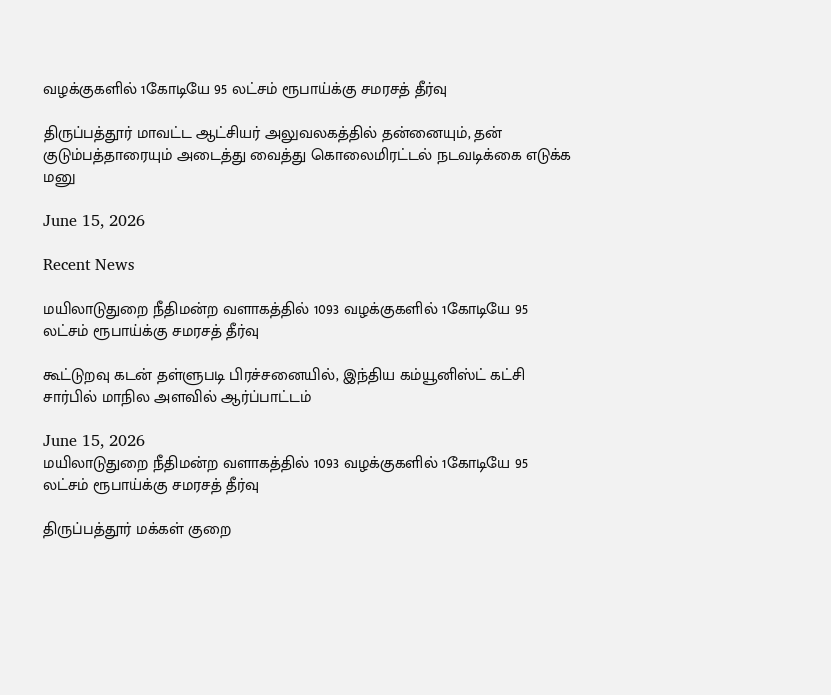வழக்குகளில் 1கோடியே 95 லட்சம் ரூபாய்க்கு சமரசத் தீர்வு

திருப்பத்தூர் மாவட்ட ஆட்சியர் அலுவலகத்தில் தன்னையும், தன் குடும்பத்தாரையும் அடைத்து வைத்து கொலைமிரட்டல் நடவடிக்கை எடுக்க மனு

June 15, 2026

Recent News

மயிலாடுதுறை நீதிமன்ற வளாகத்தில் 1093 வழக்குகளில் 1கோடியே 95 லட்சம் ரூபாய்க்கு சமரசத் தீர்வு

கூட்டுறவு கடன் தள்ளுபடி பிரச்சனையில், இந்திய கம்யூனிஸ்ட் கட்சி சார்பில் மாநில அளவில் ஆர்ப்பாட்டம்

June 15, 2026
மயிலாடுதுறை நீதிமன்ற வளாகத்தில் 1093 வழக்குகளில் 1கோடியே 95 லட்சம் ரூபாய்க்கு சமரசத் தீர்வு

திருப்பத்தூர் மக்கள் குறை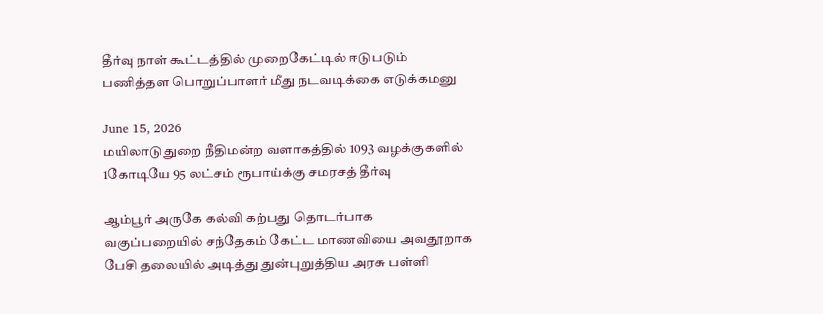தீர்வு நாள் கூட்டத்தில் முறைகேட்டில் ஈடுபடும் பணித்தள பொறுப்பாளர் மீது நடவடிக்கை எடுக்கமனு

June 15, 2026
மயிலாடுதுறை நீதிமன்ற வளாகத்தில் 1093 வழக்குகளில் 1கோடியே 95 லட்சம் ரூபாய்க்கு சமரசத் தீர்வு

ஆம்பூர் அருகே கல்வி கற்பது தொடர்பாக வகுப்பறையில் சந்தேகம் கேட்ட மாணவியை அவதூறாக பேசி தலையில் அடித்து துன்புறுத்திய அரசு பள்ளி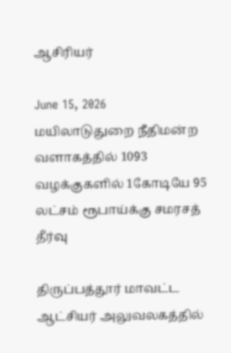ஆசிரியர்

June 15, 2026
மயிலாடுதுறை நீதிமன்ற வளாகத்தில் 1093 வழக்குகளில் 1கோடியே 95 லட்சம் ரூபாய்க்கு சமரசத் தீர்வு

திருப்பத்தூர் மாவட்ட ஆட்சியர் அலுவலகத்தில்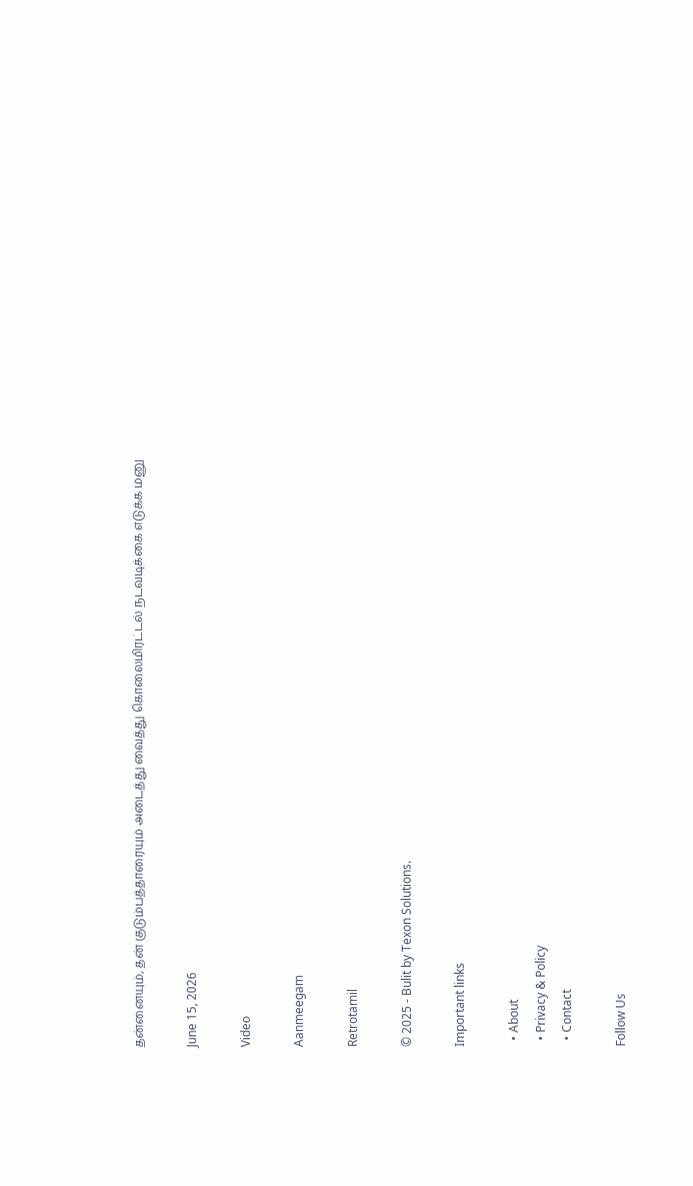தன்னையும், தன் குடும்பத்தாரையும் அடைத்து வைத்து கொலைமிரட்டல் நடவடிக்கை எடுக்க மனு

June 15, 2026

Video

Aanmeegam

Retrotamil

© 2025 - Bulit by Texon Solutions.

Important links

  • About
  • Privacy & Policy
  • Contact

Follow Us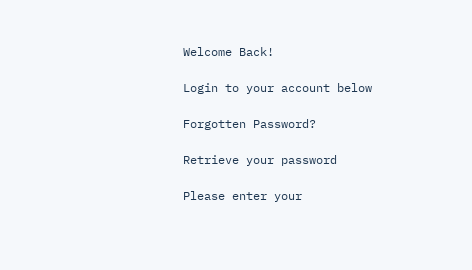Welcome Back!

Login to your account below

Forgotten Password?

Retrieve your password

Please enter your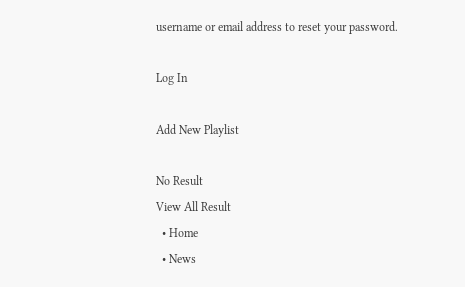username or email address to reset your password.

Log In

Add New Playlist

No Result
View All Result
  • Home
  • News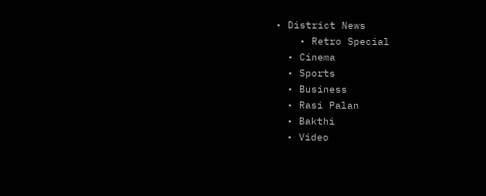• District News
    • Retro Special
  • Cinema
  • Sports
  • Business
  • Rasi Palan
  • Bakthi
  • Video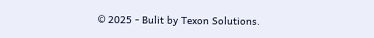© 2025 - Bulit by Texon Solutions.